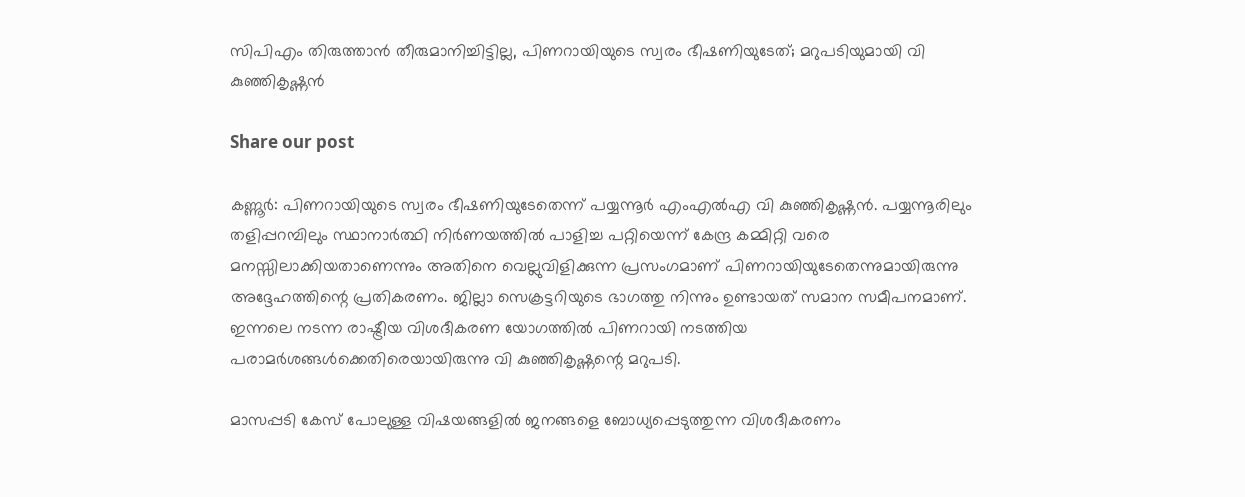സിപിഎം തിരുത്താന്‍ തീരുമാനിച്ചിട്ടില്ല, പിണറായിയുടെ സ്വരം ഭീഷണിയുടേത്; മറുപടിയുമായി വി കുഞ്ഞികൃഷ്ണന്‍

Share our post

കണ്ണൂര്‍: പിണറായിയുടെ സ്വരം ഭീഷണിയുടേതെന്ന് പയ്യന്നൂര്‍ എംഎല്‍എ വി കുഞ്ഞികൃഷ്ണന്‍. പയ്യന്നൂരിലും തളിപ്പറമ്പിലും സ്ഥാനാര്‍ത്ഥി നിര്‍ണയത്തില്‍ പാളിച്ച പറ്റിയെന്ന് കേന്ദ്ര കമ്മിറ്റി വരെ മനസ്സിലാക്കിയതാണെന്നും അതിനെ വെല്ലുവിളിക്കുന്ന പ്രസംഗമാണ് പിണറായിയുടേതെന്നുമായിരുന്നു അദ്ദേഹത്തിന്റെ പ്രതികരണം. ജില്ലാ സെക്രട്ടറിയുടെ ഭാഗത്തു നിന്നും ഉണ്ടായത് സമാന സമീപനമാണ്. ഇന്നലെ നടന്ന രാഷ്ട്രീയ വിശദീകരണ യോഗത്തില്‍ പിണറായി നടത്തിയ പരാമര്‍ശങ്ങള്‍ക്കെതിരെയായിരുന്നു വി കുഞ്ഞികൃഷ്ണന്റെ മറുപടി.

മാസപ്പടി കേസ് പോലുള്ള വിഷയങ്ങളില്‍ ജനങ്ങളെ ബോധ്യപ്പെടുത്തുന്ന വിശദീകരണം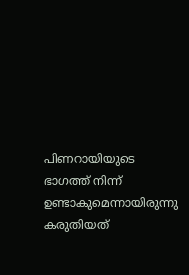പിണറായിയുടെ ഭാഗത്ത് നിന്ന് ഉണ്ടാകുമെന്നായിരുന്നു കരുതിയത്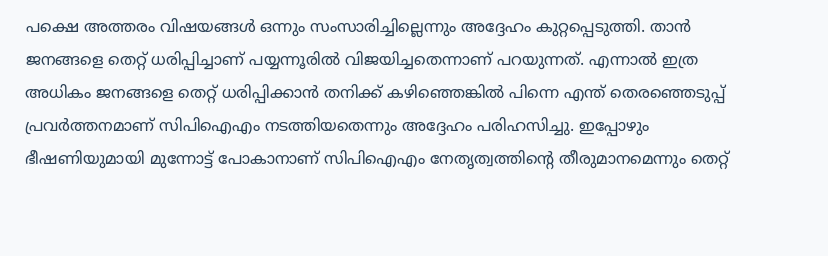പക്ഷെ അത്തരം വിഷയങ്ങള്‍ ഒന്നും സംസാരിച്ചില്ലെന്നും അദ്ദേഹം കുറ്റപ്പെടുത്തി. താന്‍ ജനങ്ങളെ തെറ്റ് ധരിപ്പിച്ചാണ് പയ്യന്നൂരില്‍ വിജയിച്ചതെന്നാണ് പറയുന്നത്. എന്നാല്‍ ഇത്ര അധികം ജനങ്ങളെ തെറ്റ് ധരിപ്പിക്കാന്‍ തനിക്ക് കഴിഞ്ഞെങ്കില്‍ പിന്നെ എന്ത് തെരഞ്ഞെടുപ്പ് പ്രവര്‍ത്തനമാണ് സിപിഐഎം നടത്തിയതെന്നും അദ്ദേഹം പരിഹസിച്ചു. ഇപ്പോഴും ഭീഷണിയുമായി മുന്നോട്ട് പോകാനാണ് സിപിഐഎം നേതൃത്വത്തിന്റെ തീരുമാനമെന്നും തെറ്റ്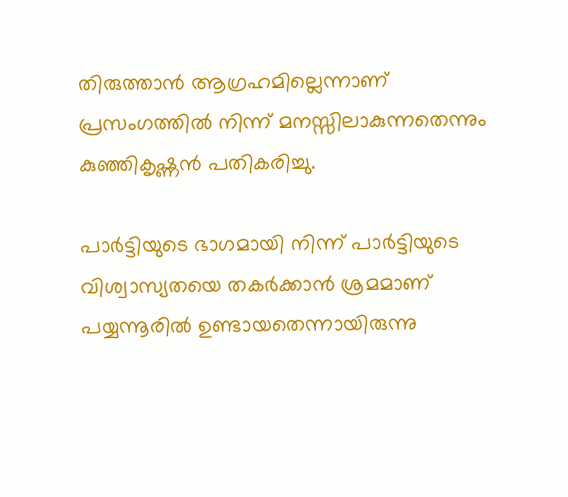തിരുത്താന്‍ ആഗ്രഹമില്ലെന്നാണ് പ്രസംഗത്തില്‍ നിന്ന് മനസ്സിലാകുന്നതെന്നും കുഞ്ഞികൃഷ്ണന്‍ പതികരിച്ചു.

പാര്‍ട്ടിയുടെ ഭാഗമായി നിന്ന് പാര്‍ട്ടിയുടെ വിശ്വാസ്യതയെ തകര്‍ക്കാന്‍ ശ്രമമാണ് പയ്യന്നൂരില്‍ ഉണ്ടായതെന്നായിരുന്നു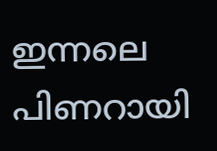ഇന്നലെ പിണറായി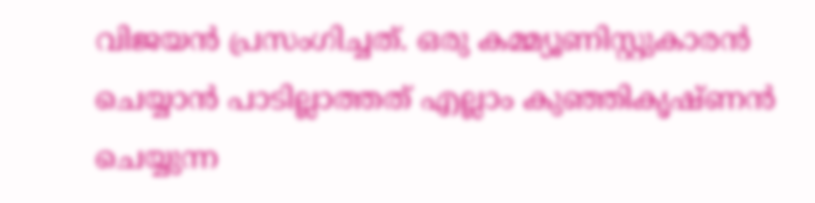വിജയന്‍ പ്രസംഗിച്ചത്. ഒരു കമ്മ്യൂണിസ്റ്റുകാരന്‍ ചെയ്യാന്‍ പാടില്ലാത്തത് എല്ലാം കുഞ്ഞികൃഷ്ണന്‍ ചെയ്യുന്ന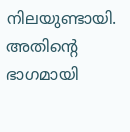നിലയുണ്ടായി. അതിന്റെ ഭാഗമായി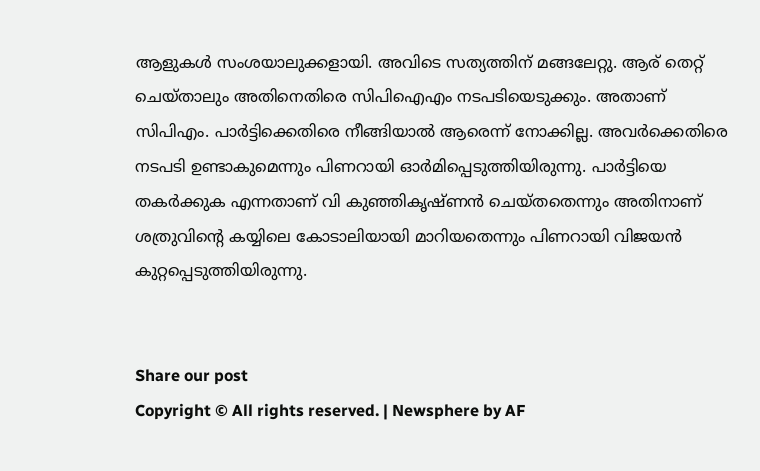ആളുകള്‍ സംശയാലുക്കളായി. അവിടെ സത്യത്തിന് മങ്ങലേറ്റു. ആര് തെറ്റ് ചെയ്താലും അതിനെതിരെ സിപിഐഎം നടപടിയെടുക്കും. അതാണ് സിപിഎം. പാര്‍ട്ടിക്കെതിരെ നീങ്ങിയാല്‍ ആരെന്ന് നോക്കില്ല. അവര്‍ക്കെതിരെ നടപടി ഉണ്ടാകുമെന്നും പിണറായി ഓര്‍മിപ്പെടുത്തിയിരുന്നു. പാര്‍ട്ടിയെ തകര്‍ക്കുക എന്നതാണ് വി കുഞ്ഞികൃഷ്ണന്‍ ചെയ്തതെന്നും അതിനാണ് ശത്രുവിന്റെ കയ്യിലെ കോടാലിയായി മാറിയതെന്നും പിണറായി വിജയന്‍ കുറ്റപ്പെടുത്തിയിരുന്നു.


Share our post
Copyright © All rights reserved. | Newsphere by AF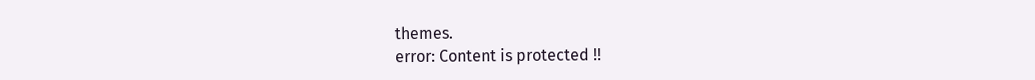themes.
error: Content is protected !!